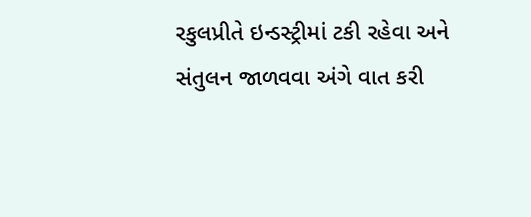રકુલપ્રીતે ઇન્ડસ્ટ્રીમાં ટકી રહેવા અને સંતુલન જાળવવા અંગે વાત કરી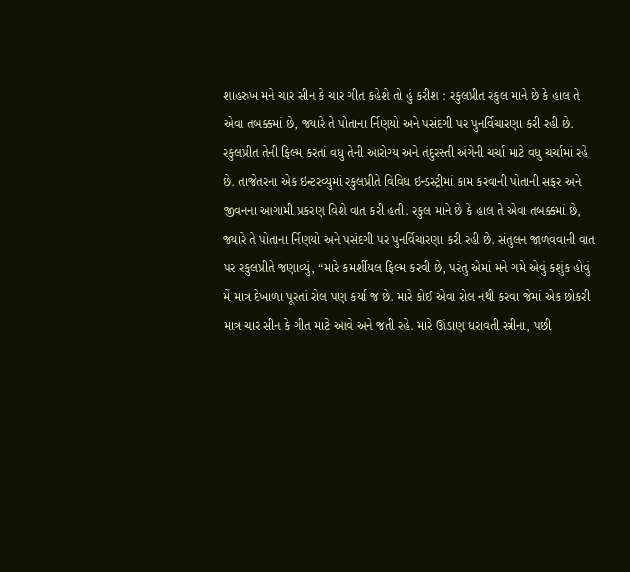શાહરુખ મને ચાર સીન કે ચાર ગીત કહેશે તો હું કરીશ : રકુલપ્રીત રકુલ માને છે કે હાલ તે એવા તબક્કમાં છે, જ્યારે તે પોતાના ર્નિણયો અને પસંદગી પર પુનર્વિચારણા કરી રહી છે.
રકુલપ્રીત તેની ફિલ્મ કરતાં વધુ તેની આરોગ્ય અને તંદુરસ્તી અંગેની ચર્ચા માટે વધુ ચર્ચામાં રહે છે. તાજેતરના એક ઇન્ટરવ્યુમાં રકુલપ્રીતે વિવિધ ઇન્ડસ્ટ્રીમાં કામ કરવાની પોતાની સફર અને જીવનના આગામી પ્રકરણ વિશે વાત કરી હતી. રકુલ માને છે કે હાલ તે એવા તબક્કમાં છે,
જ્યારે તે પોતાના ર્નિણયો અને પસંદગી પર પુનર્વિચારણા કરી રહી છે. સંતુલન જાળવવાની વાત પર રકુલપ્રીતે જણાવ્યું, “મારે કમર્શીયલ ફિલ્મ કરવી છે, પરંતુ એમાં મને ગમે એવું કશુંક હોવું મેં માત્ર દેખાળા પૂરતાં રોલ પણ કર્યા જ છે. મારે કોઈ એવા રોલ નથી કરવા જેમાં એક છોકરી માત્ર ચાર સીન કે ગીત માટે આવે અને જતી રહે. મારે ઊંડાણ ધરાવતી સ્ત્રીના, પછી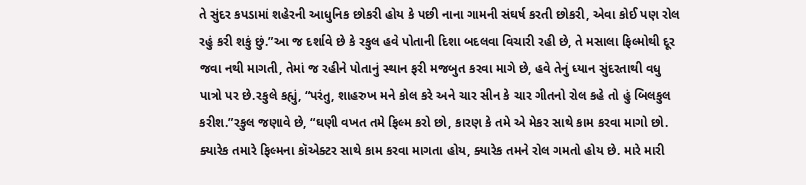તે સુંદર કપડામાં શહેરની આધુનિક છોકરી હોય કે પછી નાના ગામની સંઘર્ષ કરતી છોકરી, એવા કોઈ પણ રોલ રહું કરી શકું છું.”આ જ દર્શાવે છે કે રકુલ હવે પોતાની દિશા બદલવા વિચારી રહી છે, તે મસાલા ફિલ્મોથી દૂર જવા નથી માગતી, તેમાં જ રહીને પોતાનું સ્થાન ફરી મજબુત કરવા માગે છે, હવે તેનું ધ્યાન સુંદરતાથી વધુ પાત્રો પર છે.રકુલે કહ્યું, “પરંતુ, શાહરુખ મને કોલ કરે અને ચાર સીન કે ચાર ગીતનો રોલ કહે તો હું બિલકુલ કરીશ.”રકુલ જણાવે છે, “ઘણી વખત તમે ફિલ્મ કરો છો, કારણ કે તમે એ મેકર સાથે કામ કરવા માગો છો. ક્યારેક તમારે ફિલ્મના કૉએક્ટર સાથે કામ કરવા માગતા હોય, ક્યારેક તમને રોલ ગમતો હોય છે. મારે મારી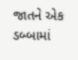જાતને એક ડબ્બામાં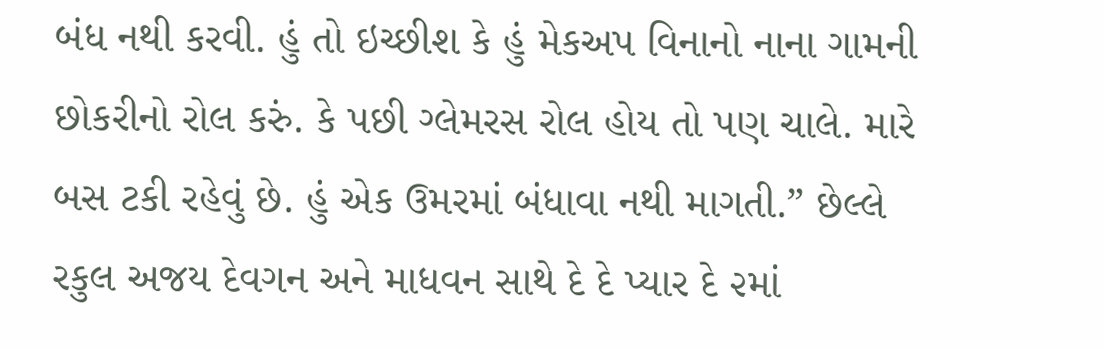બંધ નથી કરવી. હું તો ઇચ્છીશ કે હું મેકઅપ વિનાનો નાના ગામની છોકરીનો રોલ કરું. કે પછી ગ્લેમરસ રોલ હોય તો પણ ચાલે. મારે બસ ટકી રહેવું છે. હું એક ઉમરમાં બંધાવા નથી માગતી.” છેલ્લે રકુલ અજય દેવગન અને માધવન સાથે દે દે પ્યાર દે ૨માં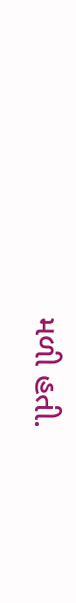મળી હતી.